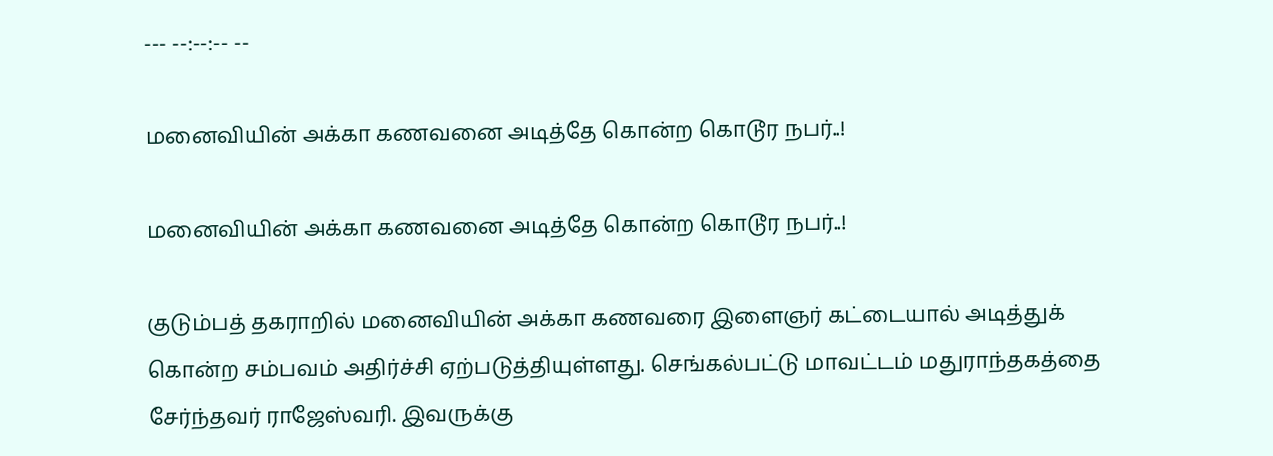--- --:--:-- --

மனைவியின் அக்கா கணவனை அடித்தே கொன்ற கொடூர நபர்..!

மனைவியின் அக்கா கணவனை அடித்தே கொன்ற கொடூர நபர்..!

குடும்பத் தகராறில் மனைவியின் அக்கா கணவரை இளைஞர் கட்டையால் அடித்துக் கொன்ற சம்பவம் அதிர்ச்சி ஏற்படுத்தியுள்ளது. செங்கல்பட்டு மாவட்டம் மதுராந்தகத்தை சேர்ந்தவர் ராஜேஸ்வரி. இவருக்கு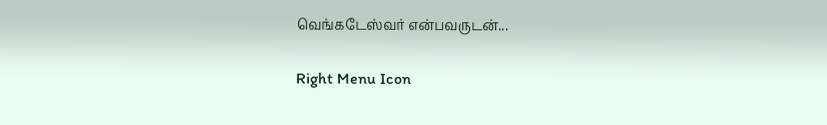வெங்கடேஸ்வர் என்பவருடன்...

Right Menu Icon